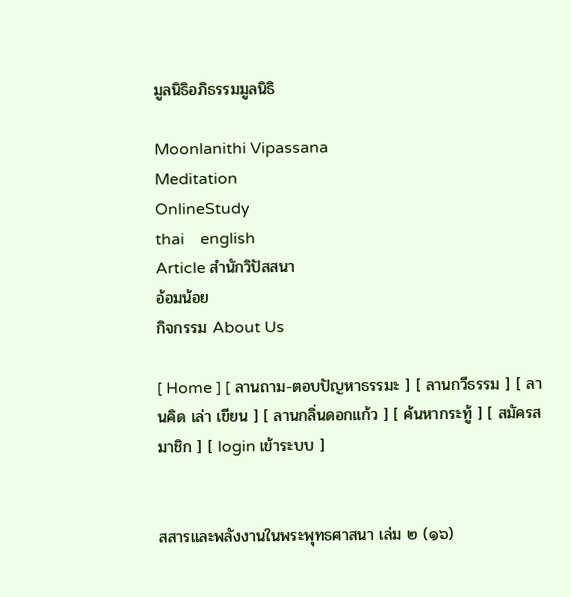มูลนิธิอภิธรรมมูลนิธิ

Moonlanithi Vipassana
Meditation
OnlineStudy
thai    english
Article สำนักวิปัสสนา
อ้อมน้อย
กิจกรรม About Us

[ Home ] [ ลานถาม-ตอบปัญหาธรรมะ ] [ ลานกวีธรรม ] [ ลานคิด เล่า เขียน ] [ ลานกลิ่นดอกแก้ว ] [ ค้นหากระทู้ ] [ สมัครสมาชิก ] [ login เข้าระบบ ]


สสารและพลังงานในพระพุทธศาสนา เล่ม ๒ (๑๖)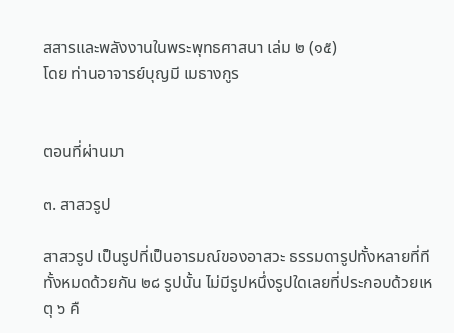สสารและพลังงานในพระพุทธศาสนา เล่ม ๒ (๑๕)
โดย ท่านอาจารย์บุญมี เมธางกูร


ตอนที่ผ่านมา

๓. สาสวรูป

สาสวรูป เป็นรูปที่เป็นอารมณ์ของอาสวะ ธรรมดารูปทั้งหลายที่ทีทั้งหมดด้วยกัน ๒๘ รูปนั้น ไม่มีรูปหนึ่งรูปใดเลยที่ประกอบด้วยเหตุ ๖ คื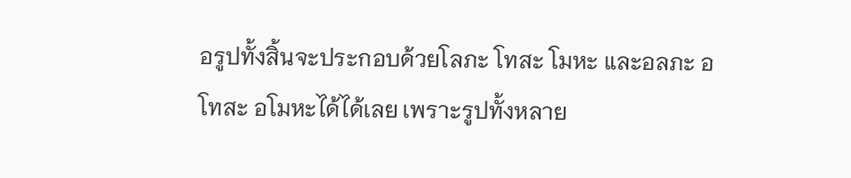อรูปทั้งสิ้นจะประกอบด้วยโลภะ โทสะ โมหะ และอลภะ อโทสะ อโมหะได้ได้เลย เพราะรูปทั้งหลาย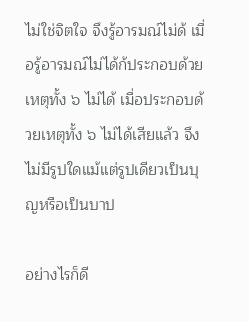ไม่ใช่จิตใจ จึงรู้อารมณ์ไม่ด้ เมื่อรู้อารมณ์ไม่ได้ก้ประกอบด้วยเหตุทั้ง ๖ ไม่ได้ เมื่อประกอบด้วยเหตุทั้ง ๖ ไม่ได้เสียแล้ว จึงไม่มีรูปใดแม้แต่รูปเดียวเป็นบุญหรือเป็นบาป

อย่างไรก็ดี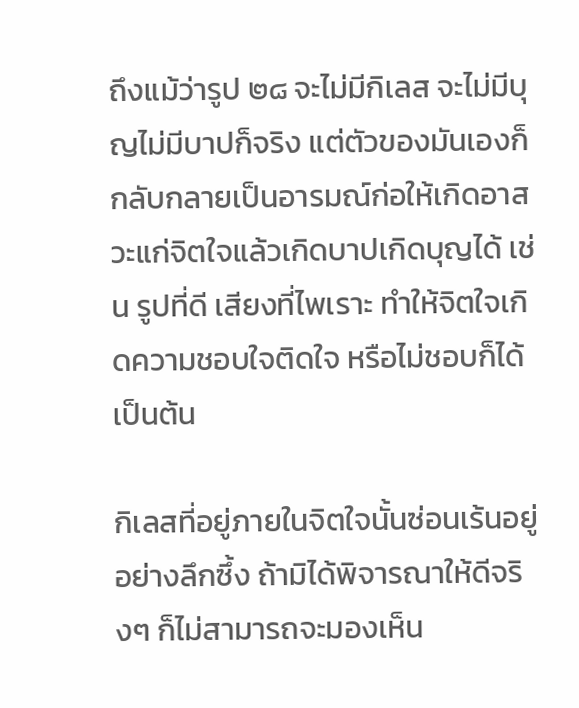ถึงแม้ว่ารูป ๒๘ จะไม่มีกิเลส จะไม่มีบุญไม่มีบาปก็จริง แต่ตัวของมันเองก็กลับกลายเป็นอารมณ์ก่อให้เกิดอาสวะแก่จิตใจแล้วเกิดบาปเกิดบุญได้ เช่น รูปที่ดี เสียงที่ไพเราะ ทำให้จิตใจเกิดความชอบใจติดใจ หรือไม่ชอบก็ได้ เป็นต้น

กิเลสที่อยู่ภายในจิตใจนั้นซ่อนเร้นอยู่อย่างลึกซึ้ง ถ้ามิได้พิจารณาให้ดีจริงๆ ก็ไม่สามารถจะมองเห็น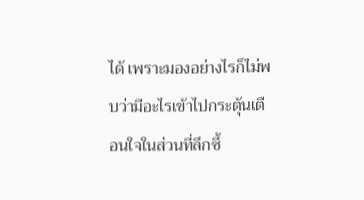ได้ เพราะมองอย่างไรก็ไม่พบว่ามีอะไรเข้าไปกระตุ้นเตือนใจในส่วนที่ลึกซึ้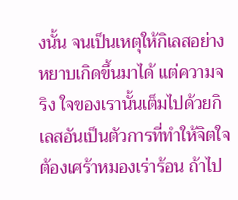งนั้น จนเป็นเหตุให้กิเลสอย่างหยาบเกิดขึ้นมาได้ แต่ความจริง ใจของเรานั้นเต็มไปด้วยกิเลสอันเป็นตัวการที่ทำให้จิตใจต้องเศร้าหมองเร่าร้อน ถ้าไป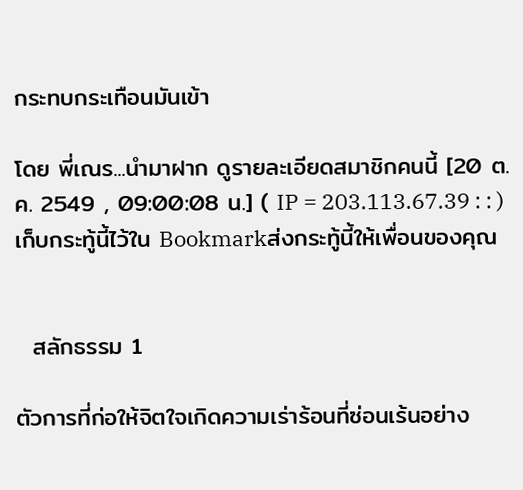กระทบกระเทือนมันเข้า

โดย พี่เณร...นำมาฝาก ดูรายละเอียดสมาชิกคนนี้ [20 ต.ค. 2549 , 09:00:08 น.] ( IP = 203.113.67.39 : : ) เก็บกระทู้นี้ไว้ใน Bookmarkส่งกระทู้นี้ให้เพื่อนของคุณ


  สลักธรรม 1

ตัวการที่ก่อให้จิตใจเกิดความเร่าร้อนที่ซ่อนเร้นอย่าง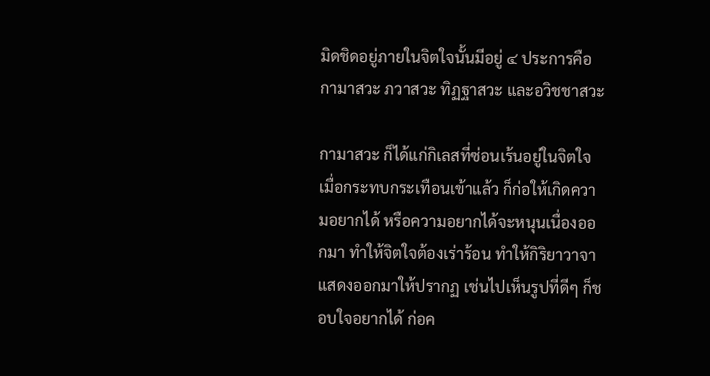มิดชิดอยู่ภายในจิตใจนั้นมีอยู่ ๔ ประการคือ กามาสวะ ภวาสวะ ทิฏฐาสวะ และอวิชชาสวะ

กามาสวะ ก็ได้แก่กิเลสที่ซ่อนเร้นอยู่ในจิตใจ เมื่อกระทบกระเทือนเข้าแล้ว ก็ก่อให้เกิดความอยากได้ หรือความอยากได้จะหนุนเนื่องออกมา ทำให้จิตใจต้องเร่าร้อน ทำให้กิริยาวาจาแสดงออกมาให้ปรากฏ เช่นไปเห็นรูปที่ดีๆ ก็ชอบใจอยากได้ ก่อค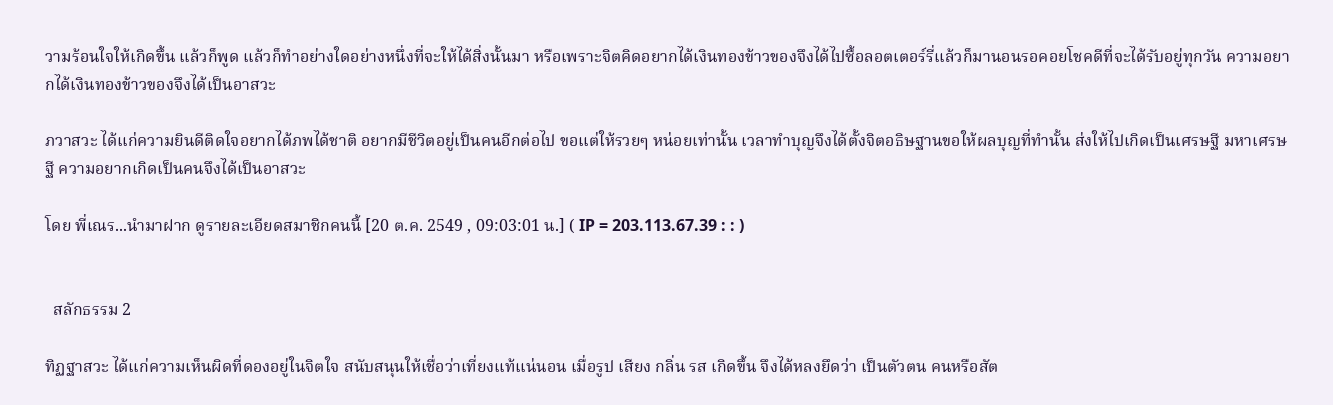วามร้อนใจให้เกิดขึ้น แล้วก็พูด แล้วก็ทำอย่างใดอย่างหนึ่งที่จะให้ได้สิ่งนั้นมา หรือเพราะจิตคิดอยากได้เงินทองข้าวของจึงได้ไปซื้อลอตเตอร์รี่แล้วก็มานอนรอคอยโชคดีที่จะได้รับอยู่ทุกวัน ความอยากได้เงินทองข้าวของจึงได้เป็นอาสวะ

ภวาสวะ ได้แก่ความยินดีติดใจอยากได้ภพได้ชาติ อยากมีชีวิตอยู่เป็นคนอีกต่อไป ขอแต่ให้รวยๆ หน่อยเท่านั้น เวลาทำบุญจึงได้ตั้งจิตอธิษฐานขอให้ผลบุญที่ทำนั้น ส่งให้ไปเกิดเป็นเศรษฐี มหาเศรษฐี ความอยากเกิดเป็นคนจึงได้เป็นอาสวะ

โดย พี่เณร...นำมาฝาก ดูรายละเอียดสมาชิกคนนี้ [20 ต.ค. 2549 , 09:03:01 น.] ( IP = 203.113.67.39 : : )


  สลักธรรม 2

ทิฏฐาสวะ ได้แก่ความเห็นผิดที่ดองอยู่ในจิตใจ สนับสนุนให้เชื่อว่าเที่ยงแท้แน่นอน เมื่อรูป เสียง กลิ่น รส เกิดขึ้น จึงได้หลงยึดว่า เป็นตัวตน คนหรือสัต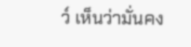ว์ เห็นว่ามั่นคง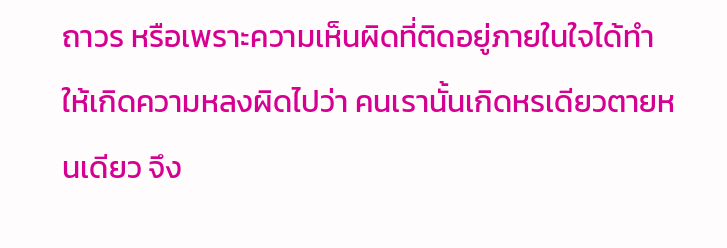ถาวร หรือเพราะความเห็นผิดที่ติดอยู่ภายในใจได้ทำให้เกิดความหลงผิดไปว่า คนเรานั้นเกิดหรเดียวตายหนเดียว จึง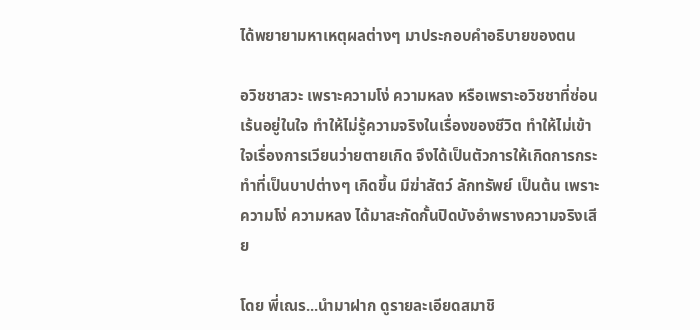ได้พยายามหาเหตุผลต่างๆ มาประกอบคำอธิบายของตน

อวิชชาสวะ เพราะความโง่ ความหลง หรือเพราะอวิชชาที่ซ่อนเร้นอยู่ในใจ ทำให้ไม่รู้ความจริงในเรื่องของชีวิต ทำให้ไม่เข้าใจเรื่องการเวียนว่ายตายเกิด จึงได้เป็นตัวการให้เกิดการกระทำที่เป็นบาปต่างๆ เกิดขึ้น มีฆ่าสัตว์ ลักทรัพย์ เป็นต้น เพราะความโง่ ความหลง ได้มาสะกัดกั้นปิดบังอำพรางความจริงเสีย

โดย พี่เณร...นำมาฝาก ดูรายละเอียดสมาชิ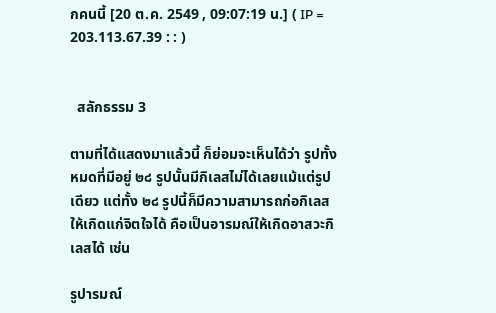กคนนี้ [20 ต.ค. 2549 , 09:07:19 น.] ( IP = 203.113.67.39 : : )


  สลักธรรม 3

ตามที่ได้แสดงมาแล้วนี้ ก็ย่อมจะเห็นได้ว่า รูปทั้งหมดที่มีอยู่ ๒๘ รูปนั้นมีกิเลสไม่ได้เลยแม้แต่รูปเดียว แต่ทั้ง ๒๘ รูปนี้ก็มีความสามารถก่อกิเลสให้เกิดแก่จิตใจได้ คือเป็นอารมณ์ให้เกิดอาสวะกิเลสได้ เช่น

รูปารมณ์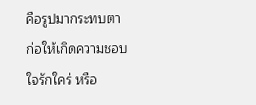คือรูปมากระทบตา ก่อให้เกิดความชอบใจรักใคร่ หรือ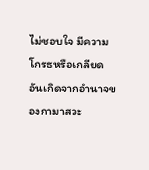ไม่ชอบใจ มีความโกรธหรือเกลียด อันเกิดจากอำนาจของกามาสวะ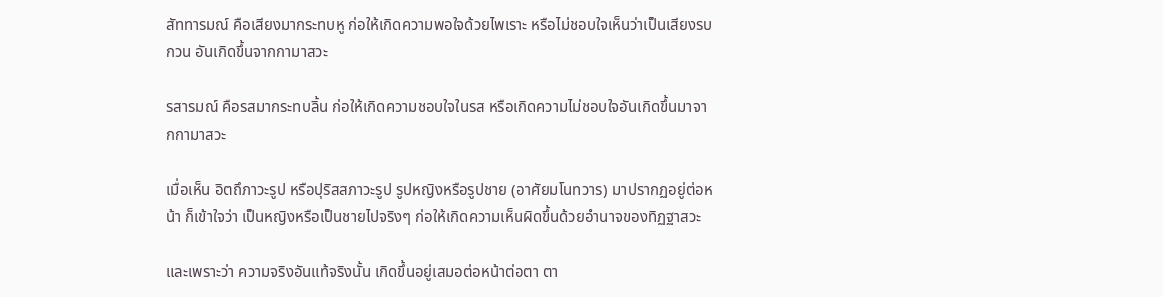สัททารมณ์ คือเสียงมากระทบหู ก่อให้เกิดความพอใจด้วยไพเราะ หรือไม่ชอบใจเห็นว่าเป็นเสียงรบกวน อันเกิดขึ้นจากกามาสวะ

รสารมณ์ คือรสมากระทบลิ้น ก่อให้เกิดความชอบใจในรส หรือเกิดความไม่ชอบใจอันเกิดขึ้นมาจากกามาสวะ

เมื่อเห็น อิตถึภาวะรูป หรือปุริสสภาวะรูป รูปหญิงหรือรูปชาย (อาศัยมโนทวาร) มาปรากฏอยู่ต่อหน้า ก็เข้าใจว่า เป็นหญิงหรือเป็นชายไปจริงๆ ก่อให้เกิดความเห็นผิดขึ้นด้วยอำนาจของทิฏฐาสวะ

และเพราะว่า ความจริงอันแท้จริงนั้น เกิดขึ้นอยู่เสมอต่อหน้าต่อตา ตา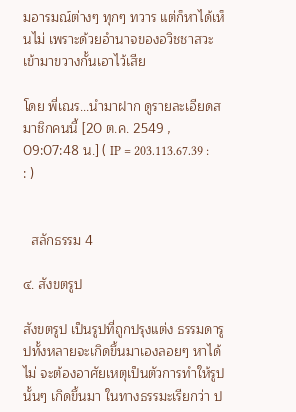มอารมณ์ต่างๆ ทุกๆ ทวาร แต่ก็หาได้เห็นไม่ เพราะด้วยอำนาจของอวิชชาสวะ เข้ามาขวางกั้นเอาไว้เสีย

โดย พี่เณร...นำมาฝาก ดูรายละเอียดสมาชิกคนนี้ [20 ต.ค. 2549 , 09:07:48 น.] ( IP = 203.113.67.39 : : )


  สลักธรรม 4

๔. สังขตรูป

สังขตรูป เป็นรูปที่ถูกปรุงแต่ง ธรรมดารูปทั้งหลายจะเกิดขึ้นมาเองลอยๆ หาได้ไม่ จะต้องอาศัยเหตุเป็นตัวการทำให้รูปนั้นๆ เกิดขึ้นมา ในทางธรรมะเรียกว่า ป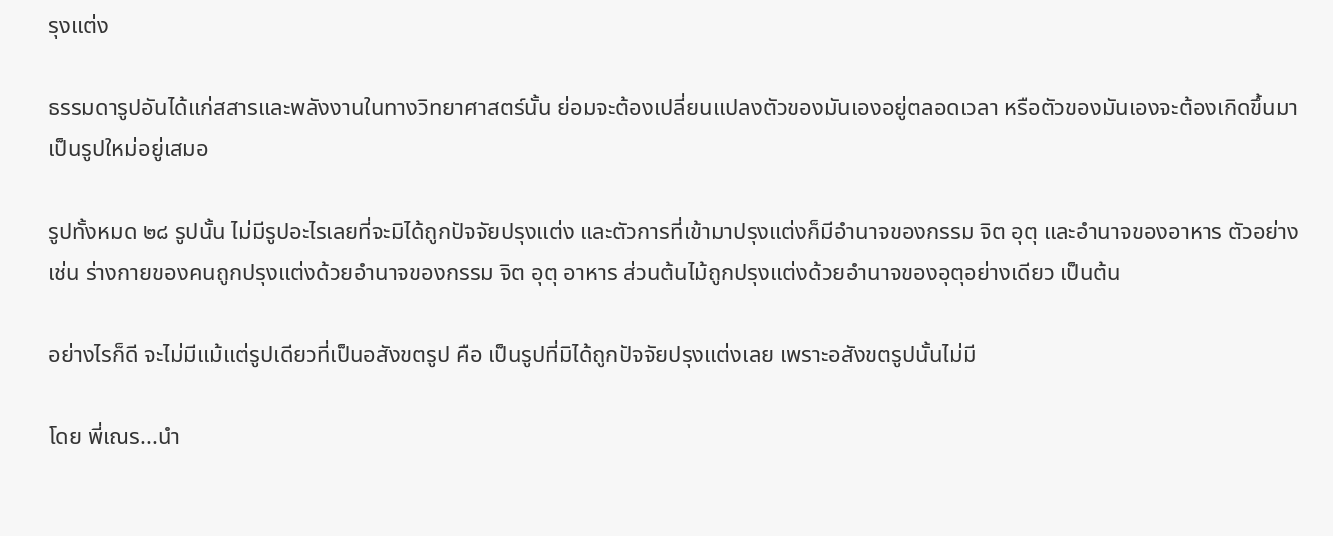รุงแต่ง

ธรรมดารูปอันได้แก่สสารและพลังงานในทางวิทยาศาสตร์นั้น ย่อมจะต้องเปลี่ยนแปลงตัวของมันเองอยู่ตลอดเวลา หรือตัวของมันเองจะต้องเกิดขึ้นมาเป็นรูปใหม่อยู่เสมอ

รูปทั้งหมด ๒๘ รูปนั้น ไม่มีรูปอะไรเลยที่จะมิได้ถูกปัจจัยปรุงแต่ง และตัวการที่เข้ามาปรุงแต่งก็มีอำนาจของกรรม จิต อุตุ และอำนาจของอาหาร ตัวอย่างเช่น ร่างกายของคนถูกปรุงแต่งด้วยอำนาจของกรรม จิต อุตุ อาหาร ส่วนต้นไม้ถูกปรุงแต่งด้วยอำนาจของอุตุอย่างเดียว เป็นต้น

อย่างไรก็ดี จะไม่มีแม้แต่รูปเดียวที่เป็นอสังขตรูป คือ เป็นรูปที่มิได้ถูกปัจจัยปรุงแต่งเลย เพราะอสังขตรูปนั้นไม่มี

โดย พี่เณร...นำ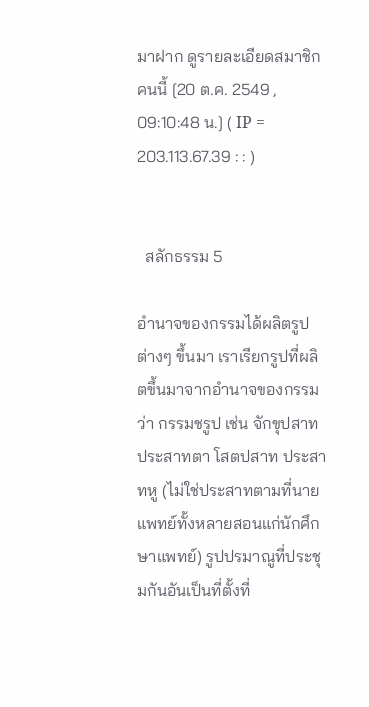มาฝาก ดูรายละเอียดสมาชิกคนนี้ [20 ต.ค. 2549 , 09:10:48 น.] ( IP = 203.113.67.39 : : )


  สลักธรรม 5

อำนาจของกรรมได้ผลิตรูปต่างๆ ขึ้นมา เราเรียกรูปที่ผลิตขึ้นมาจากอำนาจของกรรมว่า กรรมชรูป เช่น จักขุปสาท ประสาทตา โสตปสาท ประสาทหู (ไม่ใช่ประสาทตามที่นายแพทย์ทั้งหลายสอนแก่นักศึกษาแพทย์) รูปปรมาณูที่ประชุมกันอันเป็นที่ตั้งที่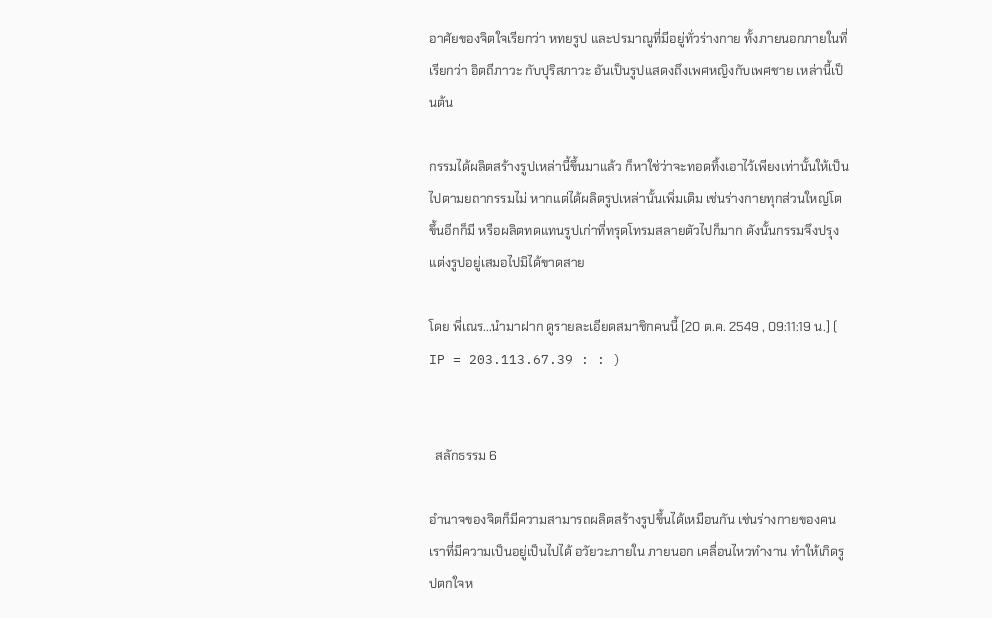อาศัยของจิตใจเรียกว่า หทยรูป และปรมาณูที่มีอยู่ทั่วร่างกาย ทั้งภายนอกภายในที่เรียกว่า อิตถีภาวะ กับปุริสภาวะ อันเป็นรูปแสดงถึงเพศหญิงกับเพศชาย เหล่านี้เป็นต้น

กรรมได้ผลิตสร้างรูปเหล่านี้ขึ้นมาแล้ว ก็หาใช่ว่าจะทอดทิ้งเอาไว้เพียงเท่านั้นให้เป็นไปตามยถากรรมไม่ หากแต่ได้ผลิตรูปเหล่านั้นเพิ่มเติม เช่นร่างกายทุกส่วนใหญ่โตขึ้นอีกก็มี หรือผลิตทดแทนรูปเก่าที่ทรุดโทรมสลายตัวไปก็มาก ดังนั้นกรรมจึงปรุงแต่งรูปอยู่เสมอไปมิได้ขาดสาย

โดย พี่เณร...นำมาฝาก ดูรายละเอียดสมาชิกคนนี้ [20 ต.ค. 2549 , 09:11:19 น.] ( IP = 203.113.67.39 : : )


  สลักธรรม 6

อำนาจของจิตก็มีความสามารถผลิตสร้างรูปขึ้นได้เหมือนกัน เช่นร่างกายของคนเราที่มีความเป็นอยู่เป็นไปได้ อวัยวะภายใน ภายนอก เคลื่อนไหวทำงาน ทำให้เกิดรูปตกใจห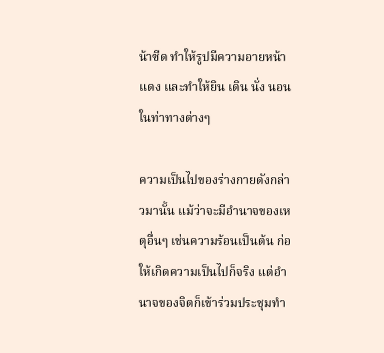น้าซีด ทำให้รูปมีความอายหน้าแดง และทำให้ยิน เดิน นั่ง นอน ในท่าทางต่างๆ

ความเป็นไปของร่างกายดังกล่าวมานั้น แม้ว่าจะมีอำนาจของเหตุอื่นๆ เช่นความร้อนเป็นต้น ก่อให้เกิดความเป็นไปก็จริง แต่อำนาจของจิตก็เข้าร่วมประชุมทำ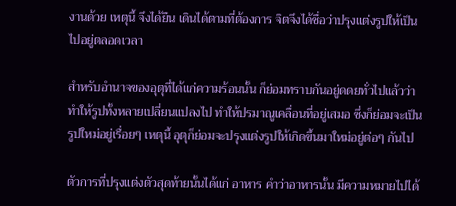งานด้วย เหตุนี้ จึงได้ยืน เดินได้ตามที่ต้องการ จิตจึงได้ชื่อว่าปรุงแต่งรูปให้เป็นไปอยู่ตลอดเวลา

สำหรับอำนาจของอุตุที่ได้แก่ความร้อนนั้น ก็ย่อมทราบกันอยู่ดดยทั่วไปแล้วว่าทำให้รูปทั้งหลายเปลี่ยนแปลงไป ทำให้ปรมาณูเคลื่อนที่อยู่เสมอ ซึ่งก็ย่อมจะเป็นรูปใหม่อยู่เรื่อยๆ เหตุนี้ อุตุก็ย่อมจะปรุงแต่งรูปให้เกิดขึ้นมาใหม่อยู่ต่อๆ กันไป

ตัวการที่ปรุงแต่งตัวสุดท้ายนั้นได้แก่ อาหาร คำว่าอาหารนั้น มีความหมายไปได้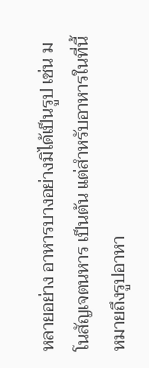หลายอย่าง อาหารบางอย่างมิได้เป็นรูป เช่น มโนสัญเจตนหาร เป็นต้น แต่สำหรับอาหารในที่นี้ หมายถึงรูปอาหา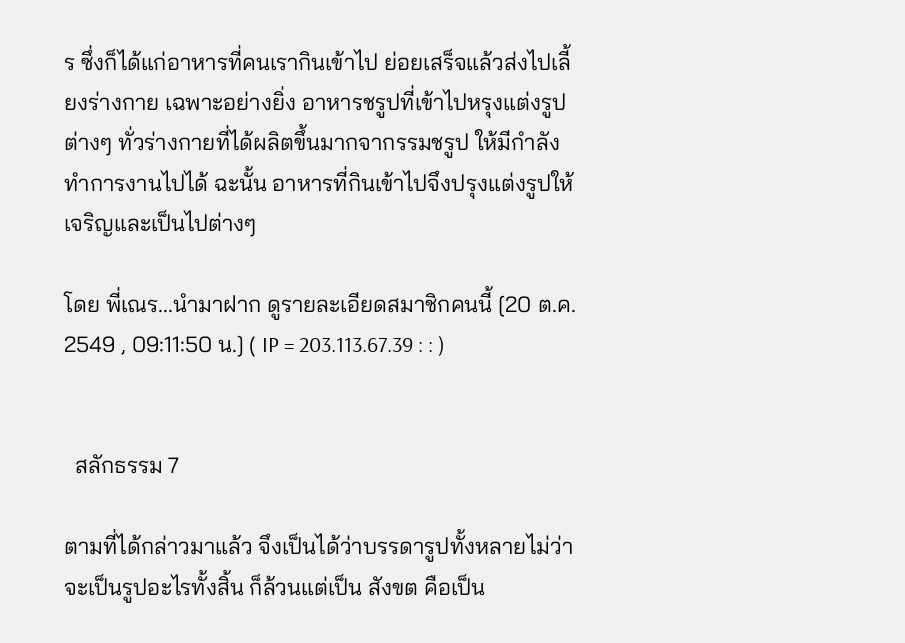ร ซึ่งก็ได้แก่อาหารที่คนเรากินเข้าไป ย่อยเสร็จแล้วส่งไปเลี้ยงร่างกาย เฉพาะอย่างยิ่ง อาหารชรูปที่เข้าไปหรุงแต่งรูปต่างๆ ทั่วร่างกายที่ได้ผลิตขึ้นมากจากรรมชรูป ให้มีกำลังทำการงานไปได้ ฉะนั้น อาหารที่กินเข้าไปจึงปรุงแต่งรูปให้เจริญและเป็นไปต่างๆ

โดย พี่เณร...นำมาฝาก ดูรายละเอียดสมาชิกคนนี้ [20 ต.ค. 2549 , 09:11:50 น.] ( IP = 203.113.67.39 : : )


  สลักธรรม 7

ตามที่ได้กล่าวมาแล้ว จึงเป็นได้ว่าบรรดารูปทั้งหลายไม่ว่าจะเป็นรูปอะไรทั้งสิ้น ก็ล้วนแต่เป็น สังขต คือเป็น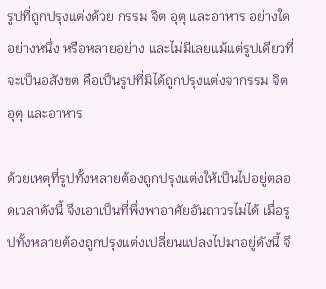รูปที่ถูกปรุงแต่งด้วย กรรม จิต อุตุ และอาหาร อย่างใดอย่างหนึ่ง หรือหลายอย่าง และไม่มีเลยแม้แต่รูปเดียวที่จะเป็นอสังขต คือเป็นรูปที่มิได้ถูกปรุงแต่งจากรรม จิต อุตุ และอาหาร

ด้วยเหตุที่รูปทั้งหลายต้องถูกปรุงแต่งให้เป็นไปอยู่ตลอดเวลาดังนี้ จึงเอาเป็นที่พึ่งพาอาศัยอันถาวรไม่ได้ เมื่อรูปทั้งหลายต้องถูกปรุงแต่งเปลี่ยนแปลงไปมาอยู่ดังนี้ จึ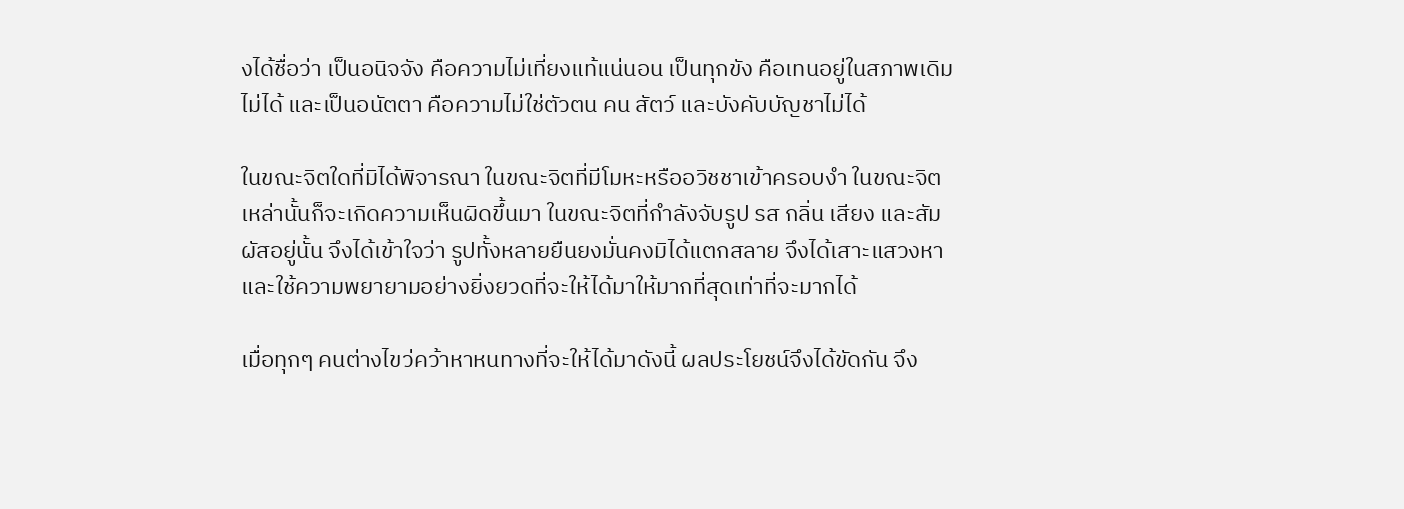งได้ชื่อว่า เป็นอนิจจัง คือความไม่เที่ยงแท้แน่นอน เป็นทุกขัง คือเทนอยู่ในสภาพเดิมไม่ได้ และเป็นอนัตตา คือความไม่ใช่ตัวตน คน สัตว์ และบังคับบัญชาไม่ได้

ในขณะจิตใดที่มิได้พิจารณา ในขณะจิตที่มีโมหะหรืออวิชชาเข้าครอบงำ ในขณะจิตเหล่านั้นก็จะเกิดความเห็นผิดขึ้นมา ในขณะจิตที่กำลังจับรูป รส กลิ่น เสียง และสัมผัสอยู่นั้น จึงได้เข้าใจว่า รูปทั้งหลายยืนยงมั่นคงมิได้แตกสลาย จึงได้เสาะแสวงหา และใช้ความพยายามอย่างยิ่งยวดที่จะให้ได้มาให้มากที่สุดเท่าที่จะมากได้

เมื่อทุกๆ คนต่างไขว่คว้าหาหนทางที่จะให้ได้มาดังนี้ ผลประโยชน์จึงได้ขัดกัน จึง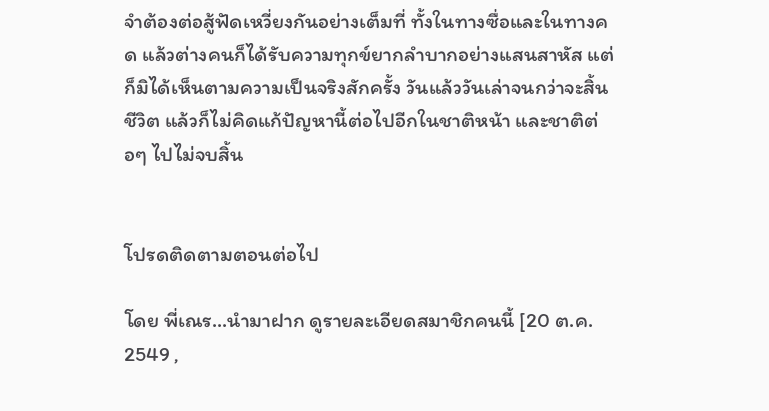จำต้องต่อสู้ฟัดเหวี่ยงกันอย่างเต็มที่ ทั้งในทางซื่อและในทางคด แล้วต่างคนก็ได้รับความทุกข์ยากลำบากอย่างแสนสาหัส แต่ก็มิได้เห็นตามความเป็นจริงสักครั้ง วันแล้ววันเล่าจนกว่าจะสิ้นชีวิต แล้วก็ไม่คิดแก้ปัญหานี้ต่อไปอีกในชาติหน้า และชาติต่อๆ ไปไม่จบสิ้น


โปรดติดตามตอนต่อไป

โดย พี่เณร...นำมาฝาก ดูรายละเอียดสมาชิกคนนี้ [20 ต.ค. 2549 ,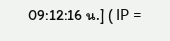09:12:16 น.] ( IP =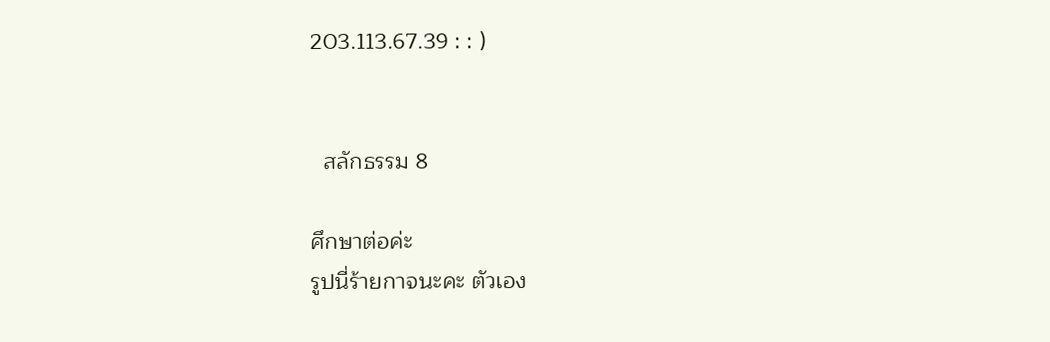203.113.67.39 : : )


  สลักธรรม 8

ศึกษาต่อค่ะ
รูปนี่ร้ายกาจนะคะ ตัวเอง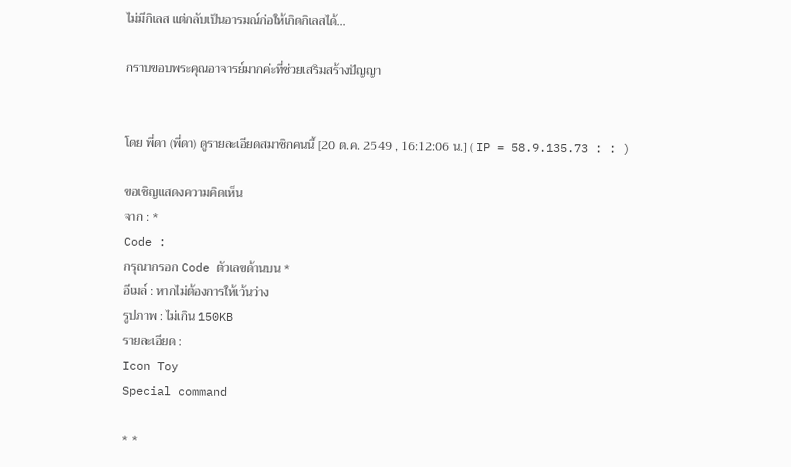ไม่มีกิเลส แต่กลับเป็นอารมณ์ก่อให้เกิดกิเลสได้...

กราบขอบพระคุณอาจารย์มากค่ะที่ช่วยเสริมสร้างปัญญา


โดย พี่ดา (พี่ดา) ดูรายละเอียดสมาชิกคนนี้ [20 ต.ค. 2549 , 16:12:06 น.] ( IP = 58.9.135.73 : : )

ขอเชิญแสดงความคิดเห็น
จาก : *
Code :
กรุณากรอก Code ตัวเลขด้านบน *
อีเมล์ : หากไม่ต้องการให้เว้นว่าง
รูปภาพ : ไม่เกิน 150KB
รายละเอียด :
Icon Toy
Special command

* *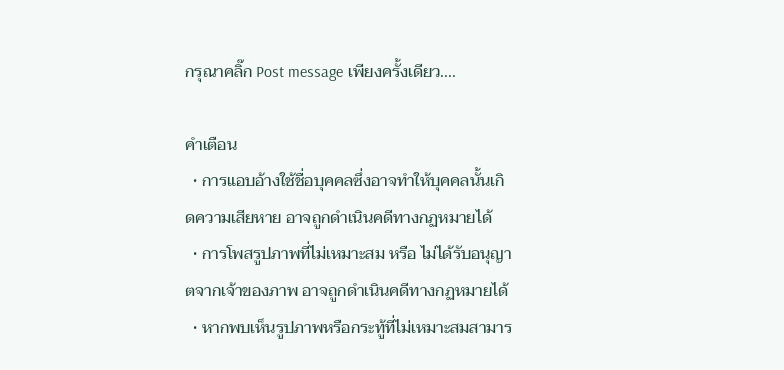กรุณาคลิ๊ก Post message เพียงครั้งเดียว....

คำเตือน
  • การแอบอ้างใช้ชื่อบุคคลซึ่งอาจทำให้บุคคลนั้นเกิดความเสียหาย อาจถูกดำเนินคดีทางกฏหมายได้
  • การโพสรูปภาพที่ไม่เหมาะสม หรือ ไม่ได้รับอนุญาตจากเจ้าของภาพ อาจถูกดำเนินคดีทางกฏหมายได้
  • หากพบเห็นรูปภาพหรือกระทู้ที่ไม่เหมาะสมสามาร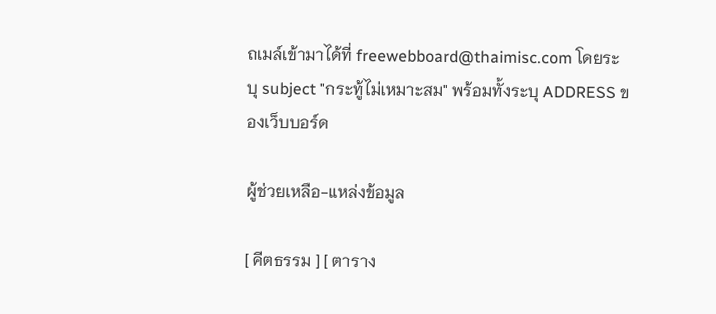ถเมล์เข้ามาได้ที่ freewebboard@thaimisc.com โดยระบุ subject "กระทู้ไม่เหมาะสม" พร้อมทั้งระบุ ADDRESS ของเว็บบอร์ด

ผู้ช่วยเหลือ-แหล่งข้อมูล

[ คีตธรรม ] [ ตาราง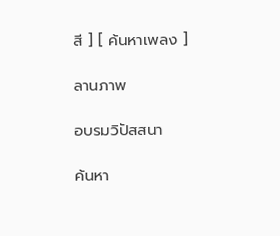สี ] [ ค้นหาเพลง ]

ลานภาพ

อบรมวิปัสสนา

ค้นหา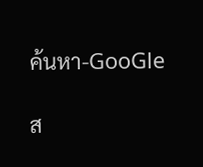ค้นหา-GooGle

ส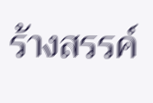ร้างสรรค์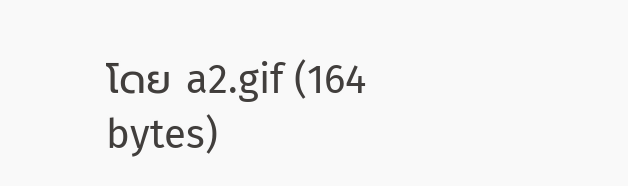โดย a2.gif (164 bytes)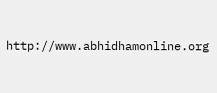http://www.abhidhamonline.org